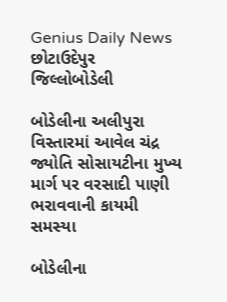Genius Daily News
છોટાઉદેપુર જિલ્લોબોડેલી

બોડેલીના અલીપુરા વિસ્તારમાં આવેલ ચંદ્ર જ્યોતિ સોસાયટીના મુખ્ય માર્ગ પર વરસાદી પાણી ભરાવવાની કાયમી સમસ્યા

બોડેલીના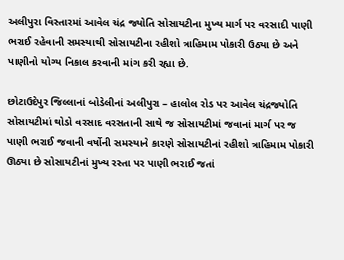અલીપુરા વિસ્તારમાં આવેલ ચંદ્ર જ્યોતિ સોસાયટીના મુખ્ય માર્ગ પર વરસાદી પાણી ભરાઈ રહેવાની સમસ્યાથી સોસાયટીના રહીશો ત્રાહિમામ પોકારી ઉઠ્યા છે અને પાણીનો યોગ્ય નિકાલ કરવાની માંગ કરી રહ્યા છે.

છોટાઉદેપુર જિલ્લાનાં બોડેલીનાં અલીપુરા – હાલોલ રોડ પર આવેલ ચંદ્રજ્યોતિ સોસાયટીમાં થોડો વરસાદ વરસતાની સાથે જ સોસાયટીમાં જવાનાં માર્ગ પર જ પાણી ભરાઈ જવાની વર્ષોની સમસ્યાને કારણે સોસાયટીનાં રહીશો ત્રાહિમામ પોકારી ઊઠ્યા છે સોસાયટીનાં મુખ્ય રસ્તા પર પાણી ભરાઈ જતાં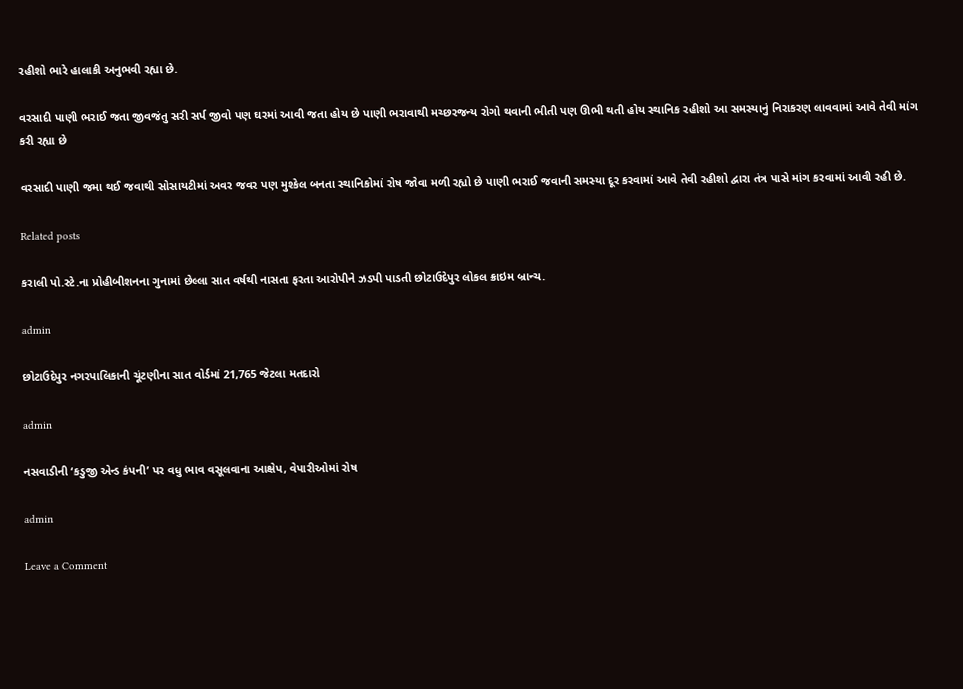રહીશો ભારે હાલાકી અનુભવી રહ્યા છે.

વરસાદી પાણી ભરાઈ જતા જીવજંતુ સરી સર્પ જીવો પણ ઘરમાં આવી જતા હોય છે પાણી ભરાવાથી મચ્છરજન્ય રોગો થવાની ભીતી પણ ઊભી થતી હોય સ્થાનિક રહીશો આ સમસ્યાનું નિરાકરણ લાવવામાં આવે તેવી માંગ કરી રહ્યા છે

વરસાદી પાણી જમા થઈ જવાથી સોસાયટીમાં અવર જવર પણ મુશ્કેલ બનતા સ્થાનિકોમાં રોષ જોવા મળી રહ્યો છે પાણી ભરાઈ જવાની સમસ્યા દૂર કરવામાં આવે તેવી રહીશો દ્વારા તંત્ર પાસે માંગ કરવામાં આવી રહી છે.

Related posts

કરાલી પો.સ્ટે.ના પ્રોહીબીશનના ગુનામાં છેલ્લા સાત વર્ષથી નાસતા ફરતા આરોપીને ઝડપી પાડતી છોટાઉદેપુર લોકલ ક્રાઇમ બ્રાન્ચ.

admin

છોટાઉદેપુર નગરપાલિકાની ચૂંટણીના સાત વોર્ડમાં 21,765 જેટલા મતદારો

admin

નસવાડીની ‘કડુજી એન્ડ કંપની’ પર વધુ ભાવ વસૂલવાના આક્ષેપ, વેપારીઓમાં રોષ

admin

Leave a Comment